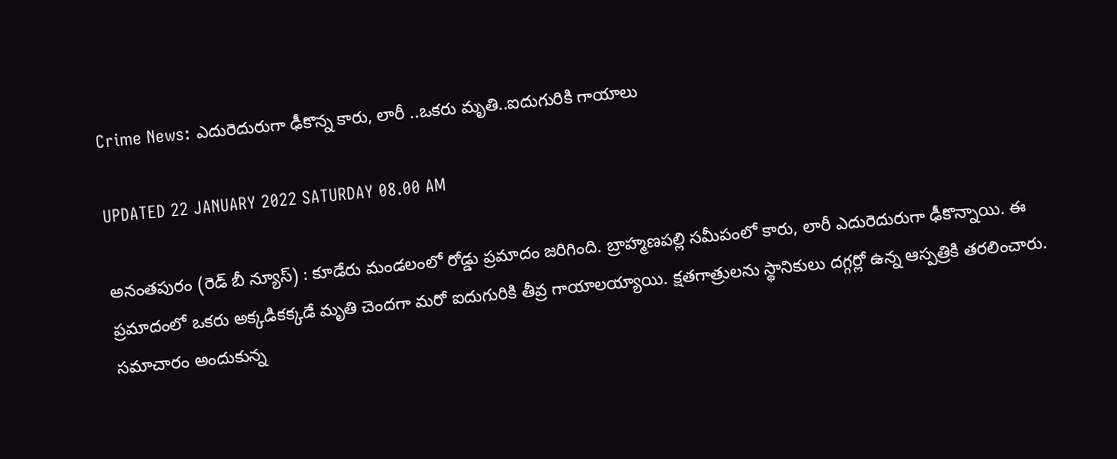Crime News: ఎదురెదురుగా ఢీకొన్న కారు, లారీ ..ఒకరు మృతి..ఐదుగురికి గాయాలు

UPDATED 22 JANUARY 2022 SATURDAY 08.00 AM

అనంతపురం (రెడ్ బీ న్యూస్) : కూడేరు మండలంలో రోడ్డు ప్రమాదం జరిగింది. బ్రాహ్మణపల్లి సమీపంలో కారు, లారీ ఎదురెదురుగా ఢీకొన్నాయి. ఈ ప్రమాదంలో ఒకరు అక్కడికక్కడే మృతి చెందగా మరో ఐదుగురికి తీవ్ర గాయాలయ్యాయి. క్షతగాత్రులను స్థానికులు దగ్గర్లో ఉన్న ఆస్పత్రికి తరలించారు. సమాచారం అందుకున్న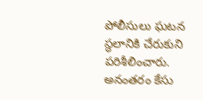పోలీసులు ఘటన స్థలానికి చేరుకుని పరిశీలించారు. అనంతరం కేసు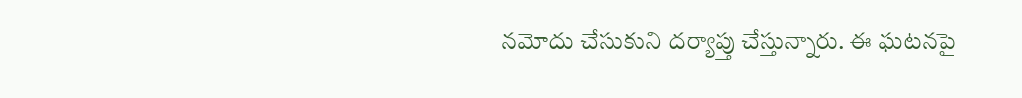నమోదు చేసుకుని దర్యాప్తు చేస్తున్నారు. ఈ ఘటనపై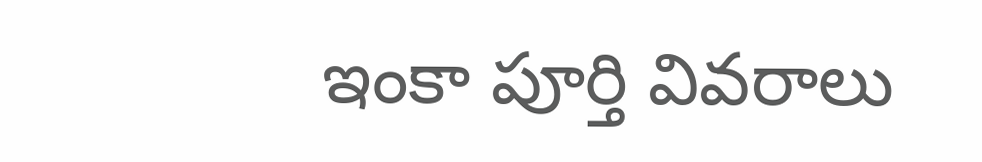ఇంకా పూర్తి వివరాలు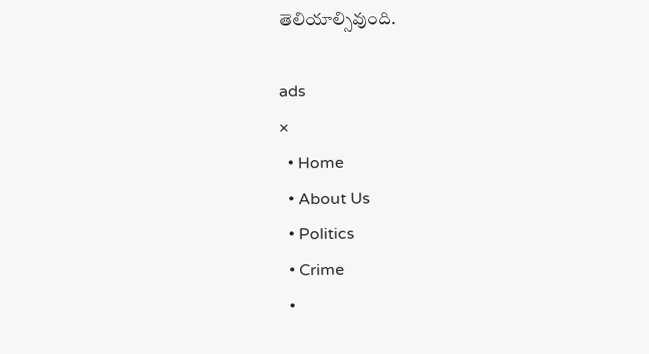తెలియాల్సివుంది.

ads
×
  • Home
  • About Us
  • Politics
  • Crime
  •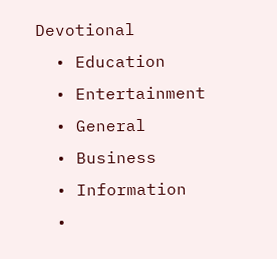Devotional
  • Education
  • Entertainment
  • General
  • Business
  • Information
  •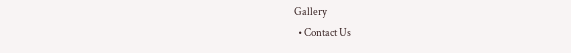Gallery
  • Contact Us